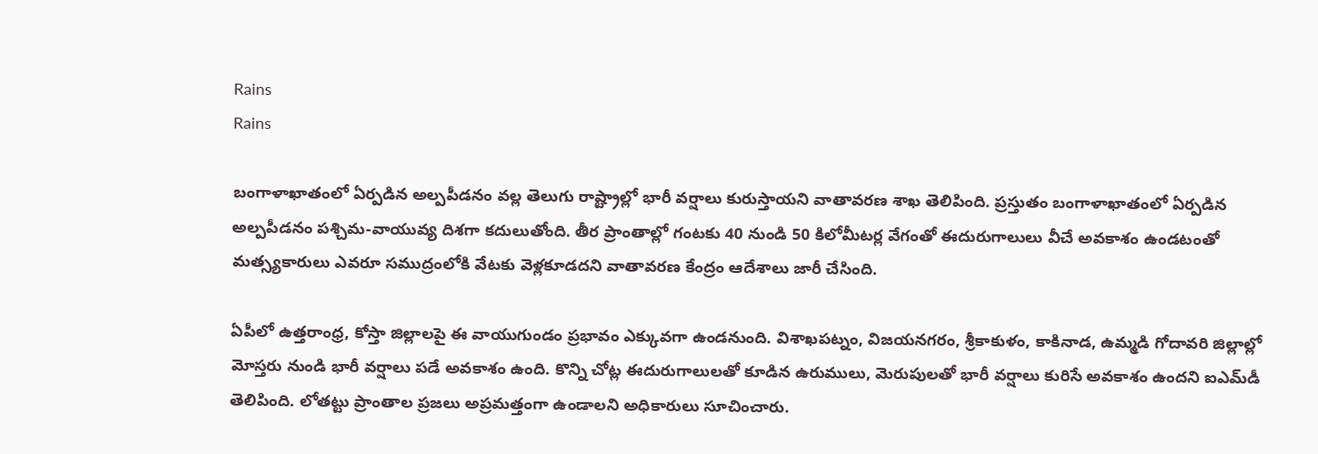Rains
Rains

బంగాళాఖాతంలో ఏర్పడిన అల్పపీడనం వల్ల తెలుగు రాష్ట్రాల్లో భారీ వర్షాలు కురుస్తాయని వాతావరణ శాఖ తెలిపింది. ప్రస్తుతం బంగాళాఖాతంలో ఏర్పడిన అల్పపీడనం పశ్చిమ-వాయువ్య దిశగా కదులుతోంది. తీర ప్రాంతాల్లో గంటకు 40 నుండి 50 కిలోమీటర్ల వేగంతో ఈదురుగాలులు వీచే అవకాశం ఉండటంతో మత్స్యకారులు ఎవరూ సముద్రంలోకి వేటకు వెళ్లకూడదని వాతావరణ కేంద్రం ఆదేశాలు జారీ చేసింది.

ఏపీలో ఉత్తరాంధ్ర, కోస్తా జిల్లాలపై ఈ వాయుగుండం ప్రభావం ఎక్కువగా ఉండనుంది. విశాఖపట్నం, విజయనగరం, శ్రీకాకుళం, కాకినాడ, ఉమ్మడి గోదావరి జిల్లాల్లో మోస్తరు నుండి భారీ వర్షాలు పడే అవకాశం ఉంది. కొన్ని చోట్ల ఈదురుగాలులతో కూడిన ఉరుములు, మెరుపులతో భారీ వర్షాలు కురిసే అవకాశం ఉందని ఐఎమ్‌డీ తెలిపింది. లోతట్టు ప్రాంతాల ప్రజలు అప్రమత్తంగా ఉండాలని అధికారులు సూచించారు.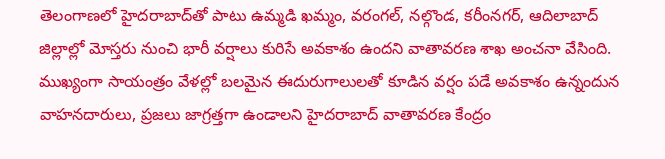తెలంగాణలో హైదరాబాద్‌తో పాటు ఉమ్మడి ఖమ్మం, వరంగల్, నల్గొండ, కరీంనగర్, ఆదిలాబాద్ జిల్లాల్లో మోస్తరు నుంచి భారీ వర్షాలు కురిసే అవకాశం ఉందని వాతావరణ శాఖ అంచనా వేసింది. ముఖ్యంగా సాయంత్రం వేళల్లో బలమైన ఈదురుగాలులతో కూడిన వర్షం పడే అవకాశం ఉన్నందున వాహనదారులు, ప్రజలు జాగ్రత్తగా ఉండాలని హైదరాబాద్ వాతావరణ కేంద్రం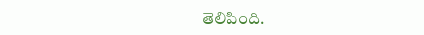తెలిపింది.